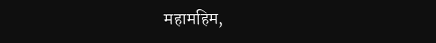महामहिम,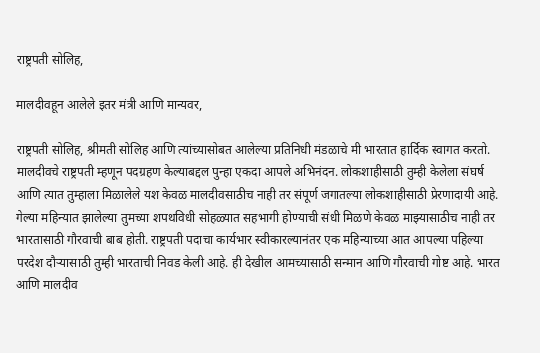राष्ट्रपती सोलिह,

मालदीवहून आलेले इतर मंत्री आणि मान्यवर,

राष्ट्रपती सोलिह, श्रीमती सोलिह आणि त्यांच्यासोबत आलेल्या प्रतिनिधी मंडळाचे मी भारतात हार्दिक स्वागत करतो. मालदीवचे राष्ट्रपती म्हणून पदग्रहण केल्याबद्दल पुन्हा एकदा आपले अभिनंदन. लोकशाहीसाठी तुम्ही केलेला संघर्ष आणि त्यात तुम्हाला मिळालेले यश केवळ मालदीवसाठीच नाही तर संपूर्ण जगातल्या लोकशाहीसाठी प्रेरणादायी आहे. गेल्या महिन्यात झालेल्या तुमच्या शपथविधी सोहळ्यात सहभागी होण्याची संधी मिळणे केवळ माझ्यासाठीच नाही तर भारतासाठी गौरवाची बाब होती. राष्ट्रपती पदाचा कार्यभार स्वीकारल्यानंतर एक महिन्याच्या आत आपल्या पहिल्या परदेश दौऱ्यासाठी तुम्ही भारताची निवड केली आहे. ही देखील आमच्यासाठी सन्मान आणि गौरवाची गोष्ट आहे. भारत आणि मालदीव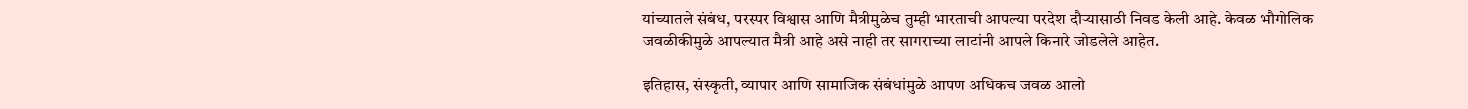यांच्यातले संबंध, परस्पर विश्वास आणि मैत्रीमुळेच तुम्ही भारताची आपल्या परदेश दौऱ्यासाठी निवड केली आहे. केवळ भौगोलिक जवळीकीमुळे आपल्यात मैत्री आहे असे नाही तर सागराच्या लाटांनी आपले किनारे जोडलेले आहेत.

इतिहास, संस्कृती, व्यापार आणि सामाजिक संबंधांमुळे आपण अधिकच जवळ आलो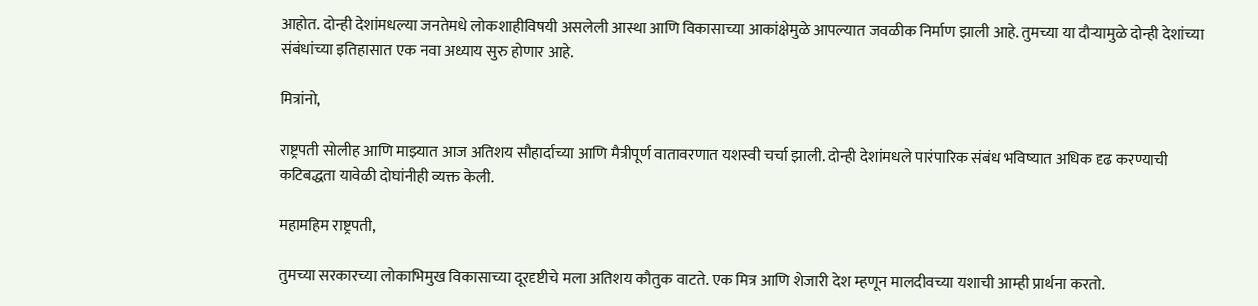आहोत. दोन्ही देशांमधल्या जनतेमधे लोकशाहीविषयी असलेली आस्था आणि विकासाच्या आकांक्षेमुळे आपल्यात जवळीक निर्माण झाली आहे. तुमच्या या दौऱ्यामुळे दोन्ही देशांच्या संबंधांच्या इतिहासात एक नवा अध्याय सुरु होणार आहे.

मित्रांनो,

राष्ट्रपती सोलीह आणि माझ्यात आज अतिशय सौहार्दाच्या आणि मैत्रीपूर्ण वातावरणात यशस्वी चर्चा झाली. दोन्ही देशांमधले पारंपारिक संबंध भविष्यात अधिक दृढ करण्याची कटिबद्धता यावेळी दोघांनीही व्यक्त केली.

महामहिम राष्ट्रपती,

तुमच्या सरकारच्या लोकाभिमुख विकासाच्या दूरदृष्टीचे मला अतिशय कौतुक वाटते. एक मित्र आणि शेजारी देश म्हणून मालदीवच्या यशाची आम्ही प्रार्थना करतो.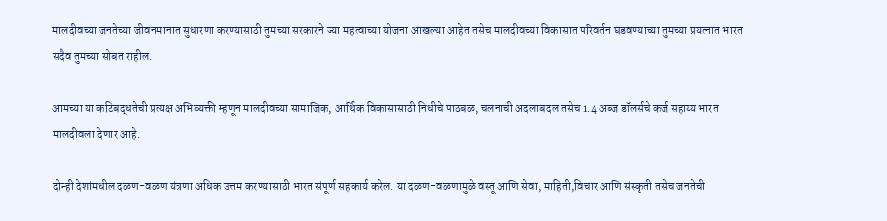मालदीवच्या जनतेच्या जीवनमानात सुधारणा करण्यासाठी तुमच्या सरकारने ज्या महत्वाच्या योजना आखल्या आहेत तसेच मालदीवच्या विकासात परिवर्तन घडवण्याच्या तुमच्या प्रयत्नात भारत सदैव तुमच्या सोबत राहील.

आमच्या या कटिबद्धतेची प्रत्यक्ष अभिव्यक्ती म्हणून मालदीवच्या सामाजिक, आर्थिक विकासासाठी निधीचे पाठबळ, चलनाची अदलाबदल तसेच 1.4 अब्ज डॉलर्सचे कर्ज सहाय्य भारत मालदीवला देणार आहे.

दोन्ही देशांमधील दळण-वळण यंत्रणा अधिक उत्तम करण्यासाठी भारत संपूर्ण सहकार्य करेल. या दळण-वळणामुळे वस्तू आणि सेवा, माहिती,विचार आणि संस्कृती तसेच जनतेची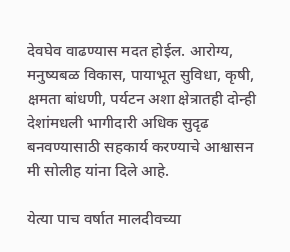देवघेव वाढण्यास मदत होईल. आरोग्य, मनुष्यबळ विकास, पायाभूत सुविधा, कृषी, क्षमता बांधणी, पर्यटन अशा क्षेत्रातही दोन्ही देशांमधली भागीदारी अधिक सुदृढ बनवण्यासाठी सहकार्य करण्याचे आश्वासन मी सोलीह यांना दिले आहे.

येत्या पाच वर्षात मालदीवच्या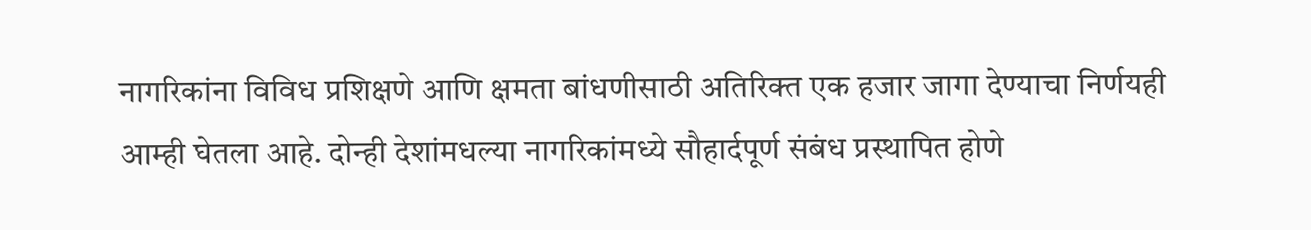नागरिकांना विविध प्रशिक्षणे आणि क्षमता बांधणीसाठी अतिरिक्त एक हजार जागा देण्याचा निर्णयही आम्ही घेतला आहे. दोन्ही देशांमधल्या नागरिकांमध्ये सौहार्दपूर्ण संबंध प्रस्थापित होणे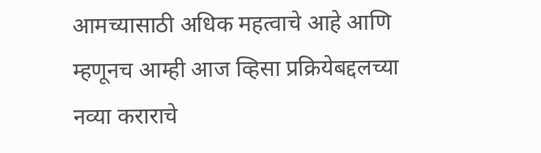आमच्यासाठी अधिक महत्वाचे आहे आणि म्हणूनच आम्ही आज व्हिसा प्रक्रियेबद्दलच्या नव्या कराराचे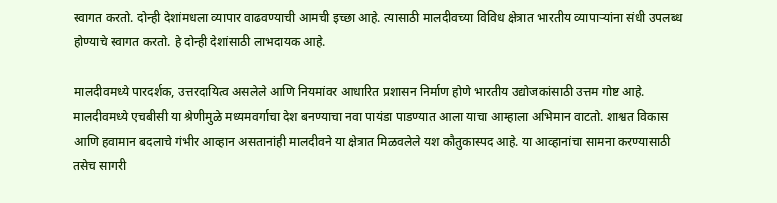स्वागत करतो. दोन्ही देशांमधला व्यापार वाढवण्याची आमची इच्छा आहे. त्यासाठी मालदीवच्या विविध क्षेत्रात भारतीय व्यापाऱ्यांना संधी उपलब्ध होण्याचे स्वागत करतो. हे दोन्ही देशांसाठी लाभदायक आहे.

मालदीवमध्ये पारदर्शक, उत्तरदायित्व असलेले आणि नियमांवर आधारित प्रशासन निर्माण होणे भारतीय उद्योजकांसाठी उत्तम गोष्ट आहे. मालदीवमध्ये एचबीसी या श्रेणीमुळे मध्यमवर्गाचा देश बनण्याचा नवा पायंडा पाडण्यात आला याचा आम्हाला अभिमान वाटतो. शाश्वत विकास आणि हवामान बदलाचे गंभीर आव्हान असतानांही मालदीवने या क्षेत्रात मिळवलेले यश कौतुकास्पद आहे. या आव्हानांचा सामना करण्यासाठी तसेच सागरी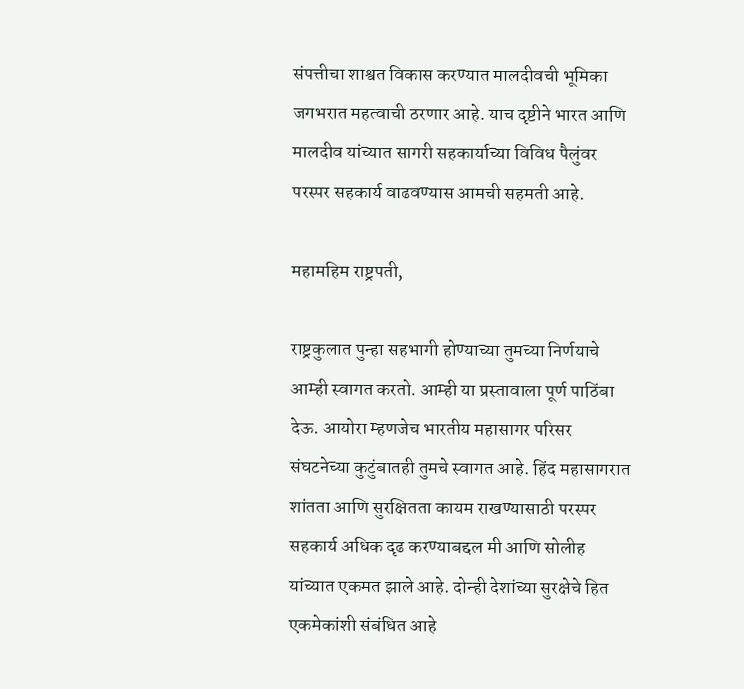संपत्तीचा शाश्वत विकास करण्यात मालदीवची भूमिका जगभरात महत्वाची ठरणार आहे. याच दृष्टीने भारत आणि मालदीव यांच्यात सागरी सहकार्याच्या विविध पैलुंवर परस्पर सहकार्य वाढवण्यास आमची सहमती आहे.

महामहिम राष्ट्रपती,

राष्ट्रकुलात पुन्हा सहभागी होण्याच्या तुमच्या निर्णयाचे आम्ही स्वागत करतो. आम्ही या प्रस्तावाला पूर्ण पाठिंबा देऊ. आयोरा म्हणजेच भारतीय महासागर परिसर संघटनेच्या कुटुंबातही तुमचे स्वागत आहे. हिंद महासागरात शांतता आणि सुरक्षितता कायम राखण्यासाठी परस्पर सहकार्य अधिक दृढ करण्याबद्दल मी आणि सोलीह यांच्यात एकमत झाले आहे. दोन्ही देशांच्या सुरक्षेचे हित एकमेकांशी संबंधित आहे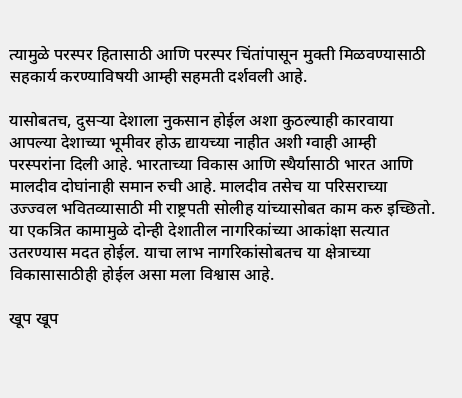त्यामुळे परस्पर हितासाठी आणि परस्पर चिंतांपासून मुक्ती मिळवण्यासाठी सहकार्य करण्याविषयी आम्ही सहमती दर्शवली आहे.

यासोबतच, दुसऱ्या देशाला नुकसान होईल अशा कुठल्याही कारवाया आपल्या देशाच्या भूमीवर होऊ द्यायच्या नाहीत अशी ग्वाही आम्ही परस्परांना दिली आहे. भारताच्या विकास आणि स्थैर्यासाठी भारत आणि मालदीव दोघांनाही समान रुची आहे. मालदीव तसेच या परिसराच्या उज्ज्वल भवितव्यासाठी मी राष्ट्रपती सोलीह यांच्यासोबत काम करु इच्छितो. या एकत्रित कामामुळे दोन्ही देशातील नागरिकांच्या आकांक्षा सत्यात उतरण्यास मदत होईल. याचा लाभ नागरिकांसोबतच या क्षेत्राच्या विकासासाठीही होईल असा मला विश्वास आहे.

खूप खूप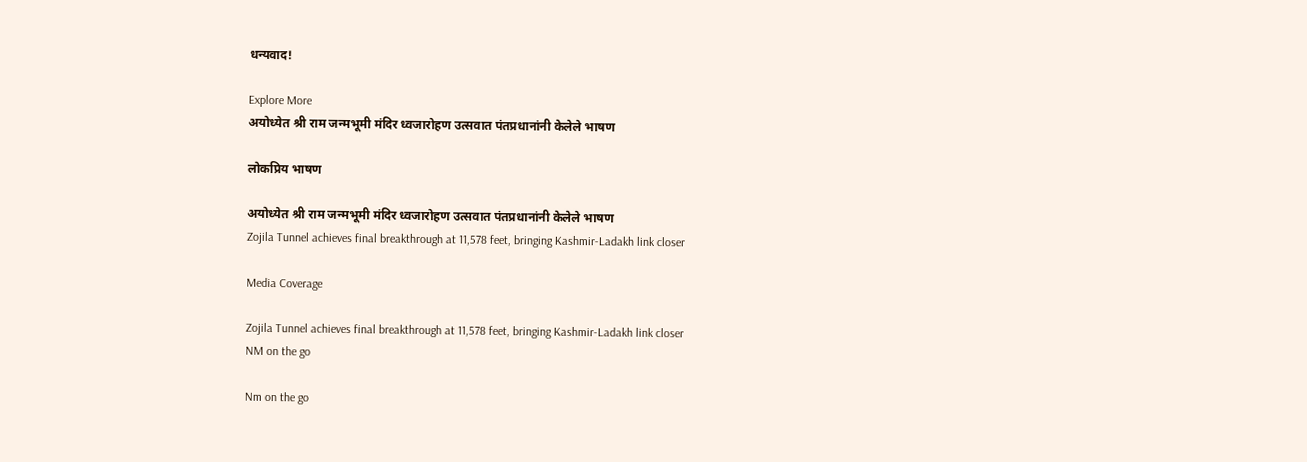धन्यवाद!

Explore More
अयोध्येत श्री राम जन्मभूमी मंदिर ध्वजारोहण उत्सवात पंतप्रधानांनी केलेले भाषण

लोकप्रिय भाषण

अयोध्येत श्री राम जन्मभूमी मंदिर ध्वजारोहण उत्सवात पंतप्रधानांनी केलेले भाषण
Zojila Tunnel achieves final breakthrough at 11,578 feet, bringing Kashmir-Ladakh link closer

Media Coverage

Zojila Tunnel achieves final breakthrough at 11,578 feet, bringing Kashmir-Ladakh link closer
NM on the go

Nm on the go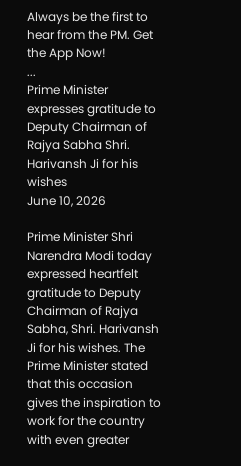Always be the first to hear from the PM. Get the App Now!
...
Prime Minister expresses gratitude to Deputy Chairman of Rajya Sabha Shri. Harivansh Ji for his wishes
June 10, 2026

Prime Minister Shri Narendra Modi today expressed heartfelt gratitude to Deputy Chairman of Rajya Sabha, Shri. Harivansh Ji for his wishes. The Prime Minister stated that this occasion gives the inspiration to work for the country with even greater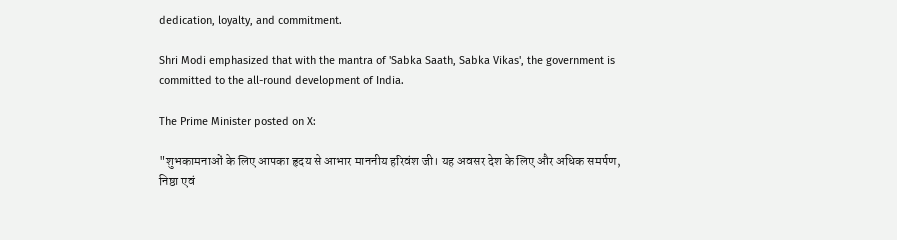dedication, loyalty, and commitment.

Shri Modi emphasized that with the mantra of 'Sabka Saath, Sabka Vikas', the government is committed to the all-round development of India.

The Prime Minister posted on X:

"शुभकामनाओं के लिए आपका हृदय से आभार माननीय हरिवंश जी। यह अवसर देश के लिए और अधिक समर्पण, निष्ठा एवं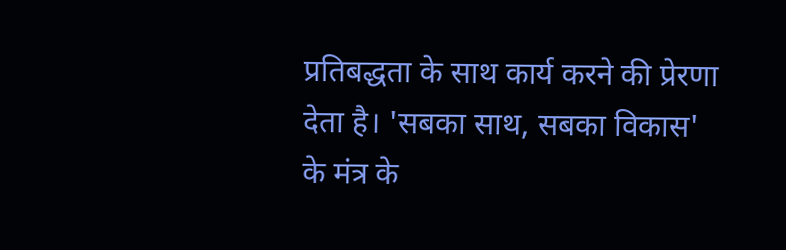प्रतिबद्धता के साथ कार्य करने की प्रेरणा देता है। 'सबका साथ, सबका विकास' के मंत्र के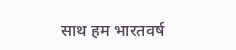साथ हम भारतवर्ष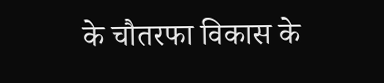के चौतरफा विकास के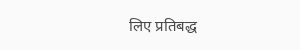लिए प्रतिबद्ध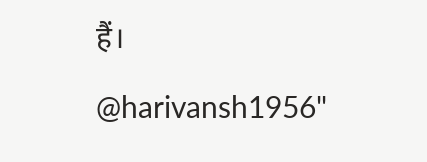हैं।

@harivansh1956"